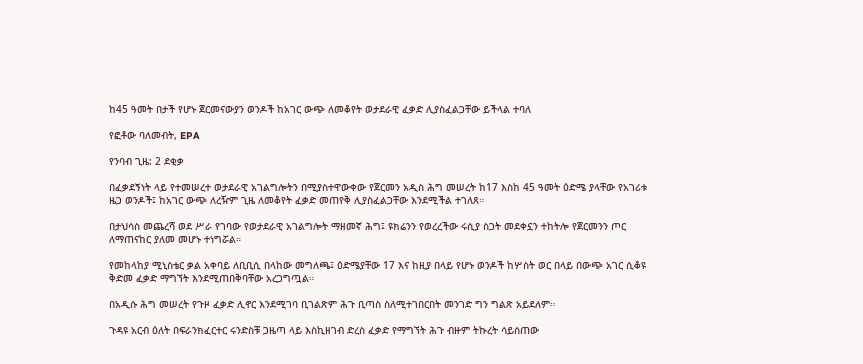ከ45 ዓመት በታች የሆኑ ጀርመናውያን ወንዶች ከአገር ውጭ ለመቆየት ወታደራዊ ፈቃድ ሊያስፈልጋቸው ይችላል ተባለ

የፎቶው ባለመብት, EPA

የንባብ ጊዜ: 2 ደቂቃ

በፈቃደኝነት ላይ የተመሠረተ ወታደራዊ አገልግሎትን በሚያስተዋውቀው የጀርመን አዲስ ሕግ መሠረት ከ17 እስከ 45 ዓመት ዕድሜ ያላቸው የአገሪቱ ዜጋ ወንዶች፤ ከአገር ውጭ ለረዥም ጊዜ ለመቆየት ፈቃድ መጠየቅ ሊያስፈልጋቸው እንደሚችል ተገለጸ።

በታህሳስ መጨረሻ ወደ ሥራ የገባው የወታደራዊ አገልግሎት ማዘመኛ ሕግ፤ ዩክሬንን የወረረችው ሩሲያ ስጋት መደቀኗን ተከትሎ የጀርመንን ጦር ለማጠናከር ያለመ መሆኑ ተነግሯል።

የመከላከያ ሚኒስቴር ቃል አቀባይ ለቢቢሲ በላከው መግለጫ፤ ዕድሜያቸው 17 እና ከዚያ በላይ የሆኑ ወንዶች ከሦስት ወር በላይ በውጭ አገር ሲቆዩ ቅድመ ፈቃድ ማግኘት እንደሚጠበቅባቸው አረጋግጧል።

በአዲሱ ሕግ መሠረት የጉዞ ፈቃድ ሊኖር እንደሚገባ ቢገልጽም ሕጉ ቢጣስ ስለሚተገበርበት መንገድ ግን ግልጽ አይደለም።

ጉዳዩ አርብ ዕለት በፍራንክፈርተር ሩንድስቹ ጋዜጣ ላይ እስኪዘገብ ድረስ ፈቃድ የማግኘት ሕጉ ብዙም ትኩረት ሳይሰጠው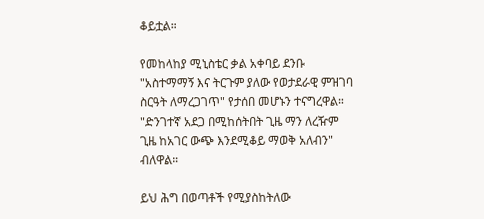ቆይቷል።

የመከላከያ ሚኒስቴር ቃል አቀባይ ደንቡ "አስተማማኝ እና ትርጉም ያለው የወታደራዊ ምዝገባ ስርዓት ለማረጋገጥ" የታሰበ መሆኑን ተናግረዋል። "ድንገተኛ አደጋ በሚከሰትበት ጊዜ ማን ለረዥም ጊዜ ከአገር ውጭ እንደሚቆይ ማወቅ አለብን" ብለዋል።

ይህ ሕግ በወጣቶች የሚያስከትለው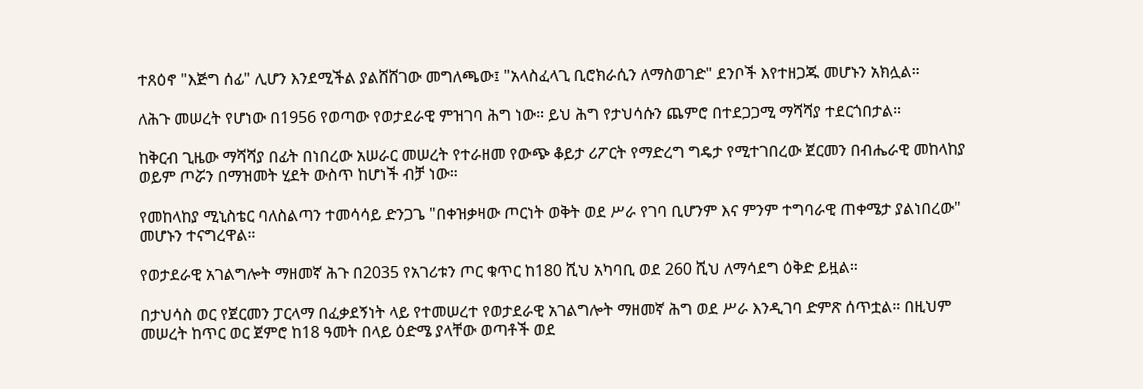ተጸዕኖ "እጅግ ሰፊ" ሊሆን እንደሚችል ያልሸሸገው መግለጫው፤ "አላስፈላጊ ቢሮክራሲን ለማስወገድ" ደንቦች እየተዘጋጁ መሆኑን አክሏል።

ለሕጉ መሠረት የሆነው በ1956 የወጣው የወታደራዊ ምዝገባ ሕግ ነው። ይህ ሕግ የታህሳሱን ጨምሮ በተደጋጋሚ ማሻሻያ ተደርጎበታል።

ከቅርብ ጊዜው ማሻሻያ በፊት በነበረው አሠራር መሠረት የተራዘመ የውጭ ቆይታ ሪፖርት የማድረግ ግዴታ የሚተገበረው ጀርመን በብሔራዊ መከላከያ ወይም ጦሯን በማዝመት ሂደት ውስጥ ከሆነች ብቻ ነው።

የመከላከያ ሚኒስቴር ባለስልጣን ተመሳሳይ ድንጋጌ "በቀዝቃዛው ጦርነት ወቅት ወደ ሥራ የገባ ቢሆንም እና ምንም ተግባራዊ ጠቀሜታ ያልነበረው" መሆኑን ተናግረዋል።

የወታደራዊ አገልግሎት ማዘመኛ ሕጉ በ2035 የአገሪቱን ጦር ቁጥር ከ180 ሺህ አካባቢ ወደ 260 ሺህ ለማሳደግ ዕቅድ ይዟል።

በታህሳስ ወር የጀርመን ፓርላማ በፈቃደኝነት ላይ የተመሠረተ የወታደራዊ አገልግሎት ማዘመኛ ሕግ ወደ ሥራ እንዲገባ ድምጽ ሰጥቷል። በዚህም መሠረት ከጥር ወር ጀምሮ ከ18 ዓመት በላይ ዕድሜ ያላቸው ወጣቶች ወደ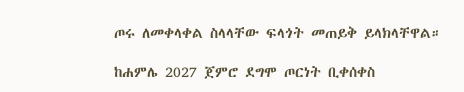ጦሩ ለመቀላቀል ስላላቸው ፍላጎት መጠይቅ ይላክላቸዋል።

ከሐምሌ 2027 ጀምሮ ደግሞ ጦርነት ቢቀሰቀስ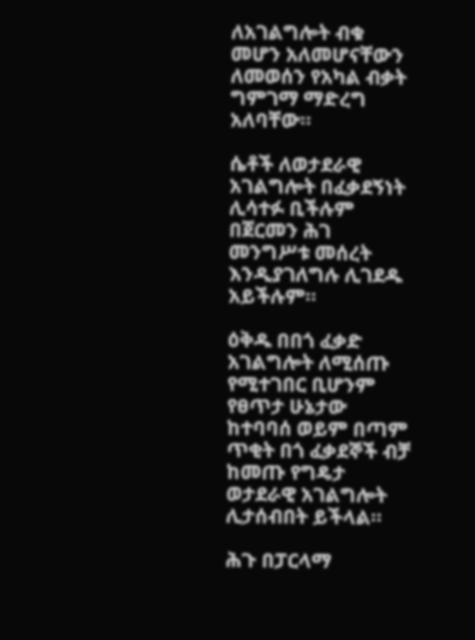ለአገልግሎት ብቁ መሆን አለመሆናቸውን ለመወሰን የአካል ብቃት ግምገማ ማድረግ አለባቸው።

ሴቶች ለወታደራዊ አገልግሎት በፈቃደኝነት ሊሳተፉ ቢችሉም በጀርመን ሕገ መንግሥቱ መሰረት እንዲያገለግሉ ሊገደዱ አይችሉም።

ዕቅዱ በበጎ ፈቃድ አገልግሎት ለሚሰጡ የሚተገበር ቢሆንም የፀጥታ ሁኔታው ከተባባሰ ወይም በጣም ጥቂት በጎ ፈቃደኞች ብቻ ከመጡ የግዴታ ወታደራዊ አገልግሎት ሊታሰብበት ይችላል።

ሕጉ በፓርላማ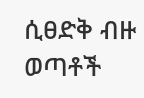ሲፀድቅ ብዙ ወጣቶች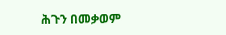ሕጉን በመቃወም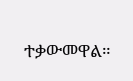ተቃውመዋል።